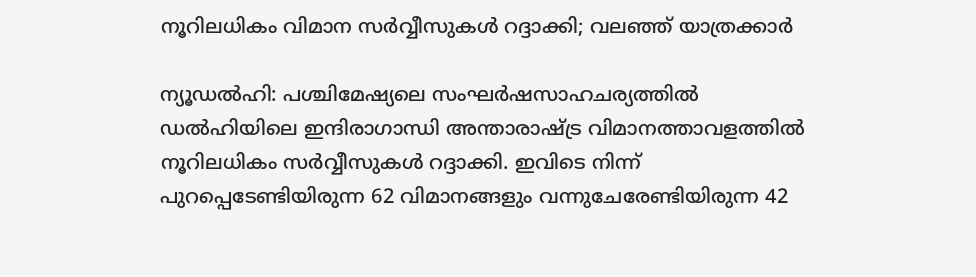നൂറിലധികം വിമാന സർവ്വീസുകൾ റദ്ദാക്കി; വലഞ്ഞ് യാത്രക്കാർ

ന്യൂഡൽഹി: പശ്ചിമേഷ്യലെ സംഘർഷസാഹചര്യത്തിൽ ഡൽഹിയിലെ ഇന്ദിരാഗാന്ധി അന്താരാഷ്ട്ര വിമാനത്താവളത്തിൽ നൂറിലധികം സർവ്വീസുകൾ റദ്ദാക്കി. ഇവിടെ നിന്ന് പുറപ്പെടേണ്ടിയിരുന്ന 62 വിമാനങ്ങളും വന്നുചേരേണ്ടിയിരുന്ന 42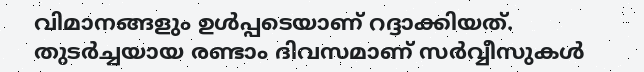വിമാനങ്ങളും ഉൾപ്പടെയാണ് റദ്ദാക്കിയത്. തുടർച്ചയായ രണ്ടാം ദിവസമാണ് സർവ്വീസുകൾ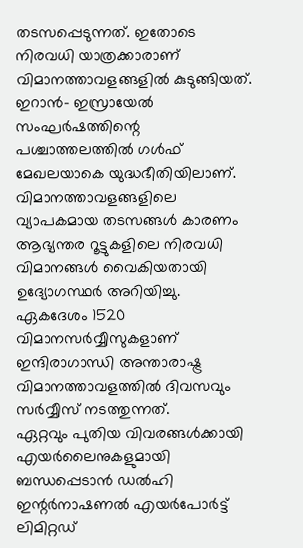തടസപ്പെടുന്നത്. ഇതോടെ നിരവധി യാത്രക്കാരാണ് വിമാനത്താവളങ്ങളിൽ കുടുങ്ങിയത്.
ഇറാൻ- ഇസ്രായേൽ സംഘർഷത്തിന്റെ പശ്ചാത്തലത്തിൽ ഗൾഫ് മേഖലയാകെ യുദ്ധഭീതിയിലാണ്. വിമാനത്താവളങ്ങളിലെ വ്യാപകമായ തടസങ്ങൾ കാരണം ആഭ്യന്തര റൂട്ടുകളിലെ നിരവധി വിമാനങ്ങൾ വൈകിയതായി ഉദ്യോഗസ്ഥർ അറിയിച്ചു. ഏകദേശം 1520 വിമാനസർവ്വീസുകളാണ് ഇന്ദിരാഗാന്ധി അന്താരാഷ്ട്ര വിമാനത്താവളത്തിൽ ദിവസവും സർവ്വീസ് നടത്തുന്നത്.
ഏറ്റവും പുതിയ വിവരങ്ങൾക്കായി എയർലൈനുകളുമായി ബന്ധപ്പെടാൻ ഡൽഹി ഇന്റർനാഷണൽ എയർപോർട്ട് ലിമിറ്റഡ്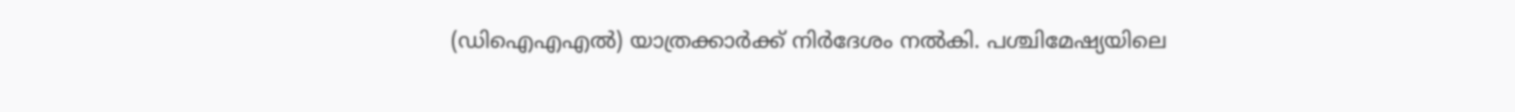(ഡിഐഎഎൽ) യാത്രക്കാർക്ക് നിർദേശം നൽകി. പശ്ചിമേഷ്യയിലെ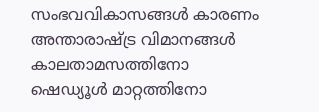സംഭവവികാസങ്ങൾ കാരണം അന്താരാഷ്ട്ര വിമാനങ്ങൾ കാലതാമസത്തിനോ ഷെഡ്യൂൾ മാറ്റത്തിനോ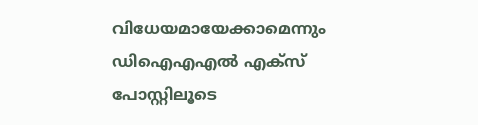വിധേയമായേക്കാമെന്നും ഡിഐഎഎൽ എക്സ് പോസ്റ്റിലൂടെ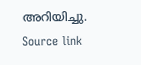അറിയിച്ചു.
Source link